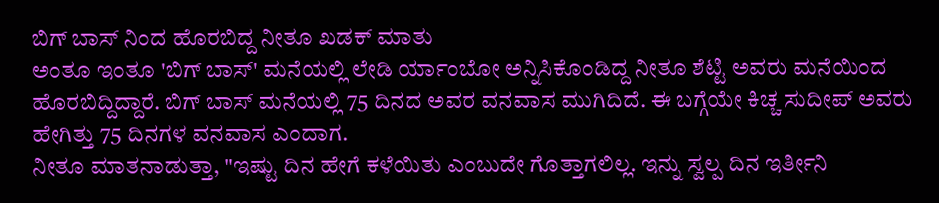ಬಿಗ್ ಬಾಸ್ ನಿಂದ ಹೊರಬಿದ್ದ ನೀತೂ ಖಡಕ್ ಮಾತು
ಅಂತೂ ಇಂತೂ 'ಬಿಗ್ ಬಾಸ್' ಮನೆಯಲ್ಲಿ ಲೇಡಿ ರ್ಯಾಂಬೋ ಅನ್ನಿಸಿಕೊಂಡಿದ್ದ ನೀತೂ ಶೆಟ್ಟಿ ಅವರು ಮನೆಯಿಂದ ಹೊರಬಿದ್ದಿದ್ದಾರೆ. ಬಿಗ್ ಬಾಸ್ ಮನೆಯಲ್ಲಿ 75 ದಿನದ ಅವರ ವನವಾಸ ಮುಗಿದಿದೆ. ಈ ಬಗ್ಗೆಯೇ ಕಿಚ್ಚ ಸುದೀಪ್ ಅವರು ಹೇಗಿತ್ತು 75 ದಿನಗಳ ವನವಾಸ ಎಂದಾಗ.
ನೀತೂ ಮಾತನಾಡುತ್ತಾ, "ಇಷ್ಟು ದಿನ ಹೇಗೆ ಕಳೆಯಿತು ಎಂಬುದೇ ಗೊತ್ತಾಗಲಿಲ್ಲ. ಇನ್ನು ಸ್ವಲ್ಪ ದಿನ ಇರ್ತೀನಿ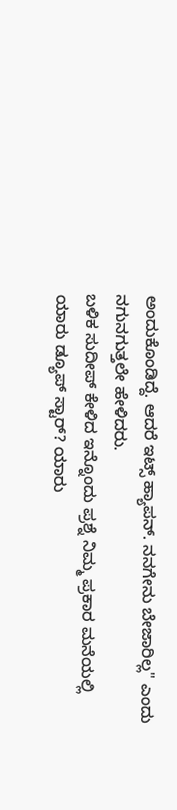ಅಂದುಕೊಂಡಿದ್ದೆ. ಆದರೆ ಇಟ್ಸ್ ಹ್ಯಾಪನ್. ನನಗೇನು ಬೇಜಾರಿಲ್ಲ" ಎಂದು ನಗುನಗುತ್ತಲೇ ಹೇಳಿದರು.
ಬಳಿಕ ಸುದೀಪ್ ಕೇಳಿದ ಇನ್ನೊಂದು ಪ್ರಶ್ನೆ ನಿಮ್ಮ ಪ್ರಕಾರ ಮನೆಯಲ್ಲಿ ಯಾರು ಡ್ಯೂಪ್ ಸ್ಟಾರ್? ಯಾರು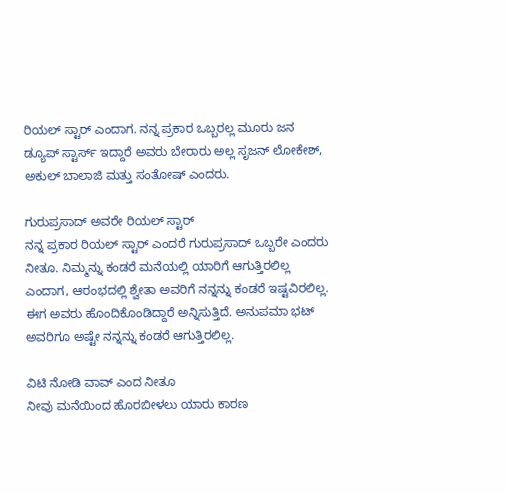ರಿಯಲ್ ಸ್ಟಾರ್ ಎಂದಾಗ. ನನ್ನ ಪ್ರಕಾರ ಒಬ್ಬರಲ್ಲ ಮೂರು ಜನ ಡ್ಯೂಪ್ ಸ್ಟಾರ್ಸ್ ಇದ್ದಾರೆ ಅವರು ಬೇರಾರು ಅಲ್ಲ ಸೃಜನ್ ಲೋಕೇಶ್, ಅಕುಲ್ ಬಾಲಾಜಿ ಮತ್ತು ಸಂತೋಷ್ ಎಂದರು.

ಗುರುಪ್ರಸಾದ್ ಅವರೇ ರಿಯಲ್ ಸ್ಟಾರ್
ನನ್ನ ಪ್ರಕಾರ ರಿಯಲ್ ಸ್ಟಾರ್ ಎಂದರೆ ಗುರುಪ್ರಸಾದ್ ಒಬ್ಬರೇ ಎಂದರು ನೀತೂ. ನಿಮ್ಮನ್ನು ಕಂಡರೆ ಮನೆಯಲ್ಲಿ ಯಾರಿಗೆ ಆಗುತ್ತಿರಲಿಲ್ಲ ಎಂದಾಗ, ಆರಂಭದಲ್ಲಿ ಶ್ವೇತಾ ಅವರಿಗೆ ನನ್ನನ್ನು ಕಂಡರೆ ಇಷ್ಟವಿರಲಿಲ್ಲ. ಈಗ ಅವರು ಹೊಂದಿಕೊಂಡಿದ್ದಾರೆ ಅನ್ನಿಸುತ್ತಿದೆ. ಅನುಪಮಾ ಭಟ್ ಅವರಿಗೂ ಅಷ್ಟೇ ನನ್ನನ್ನು ಕಂಡರೆ ಆಗುತ್ತಿರಲಿಲ್ಲ.

ವಿಟಿ ನೋಡಿ ವಾವ್ ಎಂದ ನೀತೂ
ನೀವು ಮನೆಯಿಂದ ಹೊರಬೀಳಲು ಯಾರು ಕಾರಣ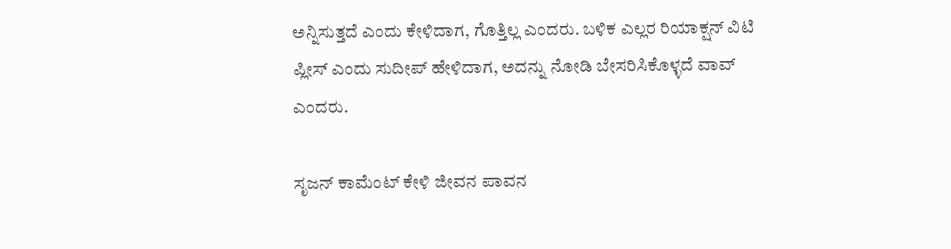ಅನ್ನಿಸುತ್ತದೆ ಎಂದು ಕೇಳಿದಾಗ, ಗೊತ್ತಿಲ್ಲ ಎಂದರು. ಬಳಿಕ ಎಲ್ಲರ ರಿಯಾಕ್ಷನ್ ವಿಟಿ ಪ್ಲೀಸ್ ಎಂದು ಸುದೀಪ್ ಹೇಳಿದಾಗ, ಅದನ್ನು ನೋಡಿ ಬೇಸರಿಸಿಕೊಳ್ಳದೆ ವಾವ್ ಎಂದರು.

ಸೃಜನ್ ಕಾಮೆಂಟ್ ಕೇಳಿ ಜೀವನ ಪಾವನ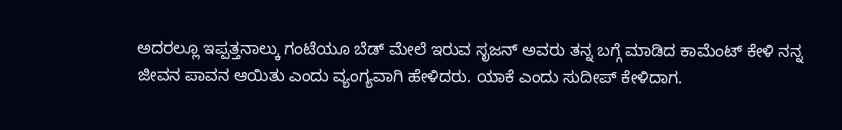ಅದರಲ್ಲೂ ಇಪ್ಪತ್ತನಾಲ್ಕು ಗಂಟೆಯೂ ಬೆಡ್ ಮೇಲೆ ಇರುವ ಸೃಜನ್ ಅವರು ತನ್ನ ಬಗ್ಗೆ ಮಾಡಿದ ಕಾಮೆಂಟ್ ಕೇಳಿ ನನ್ನ ಜೀವನ ಪಾವನ ಆಯಿತು ಎಂದು ವ್ಯಂಗ್ಯವಾಗಿ ಹೇಳಿದರು. ಯಾಕೆ ಎಂದು ಸುದೀಪ್ ಕೇಳಿದಾಗ.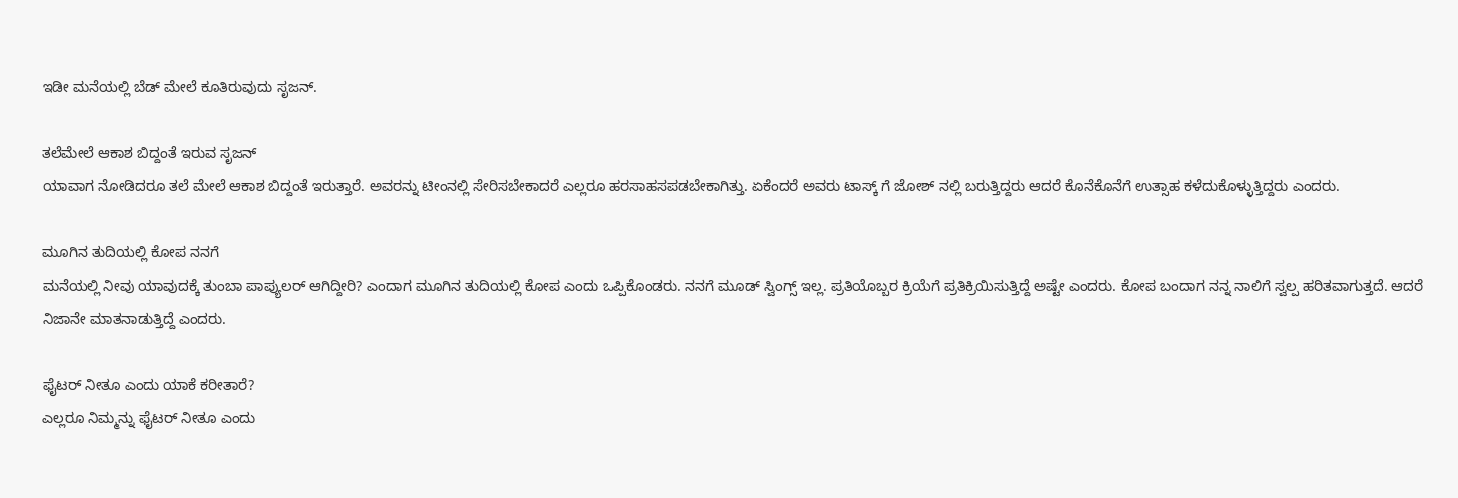ಇಡೀ ಮನೆಯಲ್ಲಿ ಬೆಡ್ ಮೇಲೆ ಕೂತಿರುವುದು ಸೃಜನ್.

ತಲೆಮೇಲೆ ಆಕಾಶ ಬಿದ್ದಂತೆ ಇರುವ ಸೃಜನ್
ಯಾವಾಗ ನೋಡಿದರೂ ತಲೆ ಮೇಲೆ ಆಕಾಶ ಬಿದ್ದಂತೆ ಇರುತ್ತಾರೆ. ಅವರನ್ನು ಟೀಂನಲ್ಲಿ ಸೇರಿಸಬೇಕಾದರೆ ಎಲ್ಲರೂ ಹರಸಾಹಸಪಡಬೇಕಾಗಿತ್ತು. ಏಕೆಂದರೆ ಅವರು ಟಾಸ್ಕ್ ಗೆ ಜೋಶ್ ನಲ್ಲಿ ಬರುತ್ತಿದ್ದರು ಆದರೆ ಕೊನೆಕೊನೆಗೆ ಉತ್ಸಾಹ ಕಳೆದುಕೊಳ್ಳುತ್ತಿದ್ದರು ಎಂದರು.

ಮೂಗಿನ ತುದಿಯಲ್ಲಿ ಕೋಪ ನನಗೆ
ಮನೆಯಲ್ಲಿ ನೀವು ಯಾವುದಕ್ಕೆ ತುಂಬಾ ಪಾಪ್ಯುಲರ್ ಆಗಿದ್ದೀರಿ? ಎಂದಾಗ ಮೂಗಿನ ತುದಿಯಲ್ಲಿ ಕೋಪ ಎಂದು ಒಪ್ಪಿಕೊಂಡರು. ನನಗೆ ಮೂಡ್ ಸ್ವಿಂಗ್ಸ್ ಇಲ್ಲ. ಪ್ರತಿಯೊಬ್ಬರ ಕ್ರಿಯೆಗೆ ಪ್ರತಿಕ್ರಿಯಿಸುತ್ತಿದ್ದೆ ಅಷ್ಟೇ ಎಂದರು. ಕೋಪ ಬಂದಾಗ ನನ್ನ ನಾಲಿಗೆ ಸ್ವಲ್ಪ ಹರಿತವಾಗುತ್ತದೆ. ಆದರೆ ನಿಜಾನೇ ಮಾತನಾಡುತ್ತಿದ್ದೆ ಎಂದರು.

ಫೈಟರ್ ನೀತೂ ಎಂದು ಯಾಕೆ ಕರೀತಾರೆ?
ಎಲ್ಲರೂ ನಿಮ್ಮನ್ನು ಫೈಟರ್ ನೀತೂ ಎಂದು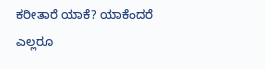ಕರೀತಾರೆ ಯಾಕೆ? ಯಾಕೆಂದರೆ ಎಲ್ಲರೂ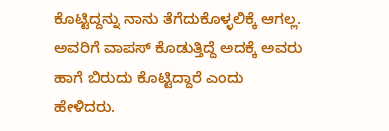ಕೊಟ್ಟಿದ್ದನ್ನು ನಾನು ತೆಗೆದುಕೊಳ್ಳಲಿಕ್ಕೆ ಆಗಲ್ಲ. ಅವರಿಗೆ ವಾಪಸ್ ಕೊಡುತ್ತಿದ್ದೆ ಅದಕ್ಕೆ ಅವರು ಹಾಗೆ ಬಿರುದು ಕೊಟ್ಟಿದ್ದಾರೆ ಎಂದು ಹೇಳಿದರು.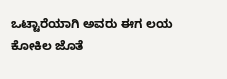ಒಟ್ಟಾರೆಯಾಗಿ ಅವರು ಈಗ ಲಯ ಕೋಕಿಲ ಜೊತೆ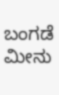ಬಂಗಡೆ ಮೀನು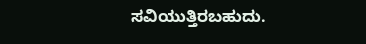ಸವಿಯುತ್ತಿರಬಹುದು.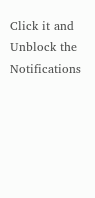Click it and Unblock the Notifications